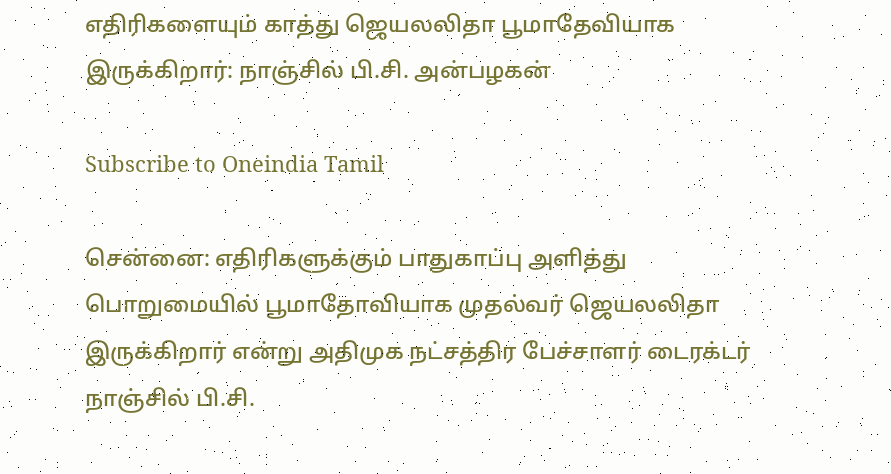எதிரிகளையும் காத்து ஜெயலலிதா பூமாதேவியாக இருக்கிறார்: நாஞ்சில் பி.சி. அன்பழகன்

Subscribe to Oneindia Tamil

சென்னை: எதிரிகளுக்கும் பாதுகாப்பு அளித்து பொறுமையில் பூமாதோவியாக முதல்வர் ஜெயலலிதா இருக்கிறார் என்று அதிமுக நட்சத்திர பேச்சாளர் டைரக்டர் நாஞ்சில் பி.சி.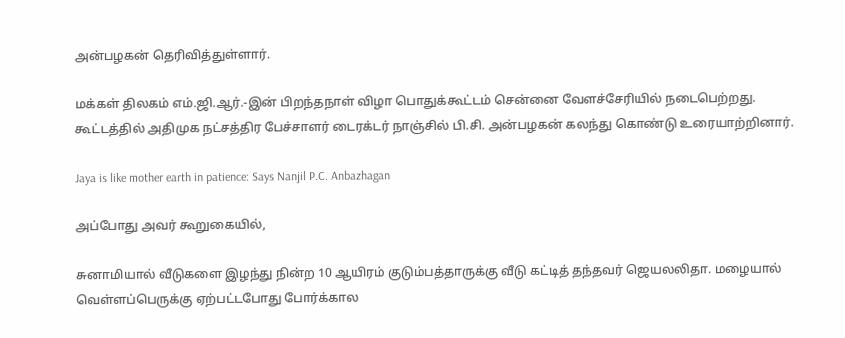அன்பழகன் தெரிவித்துள்ளார்.

மக்கள் திலகம் எம்.ஜி.ஆர்.-இன் பிறந்தநாள் விழா பொதுக்கூட்டம் சென்னை வேளச்சேரியில் நடைபெற்றது. கூட்டத்தில் அதிமுக நட்சத்திர பேச்சாளர் டைரக்டர் நாஞ்சில் பி.சி. அன்பழகன் கலந்து கொண்டு உரையாற்றினார்.

Jaya is like mother earth in patience: Says Nanjil P.C. Anbazhagan

அப்போது அவர் கூறுகையில்,

சுனாமியால் வீடுகளை இழந்து நின்ற 10 ஆயிரம் குடும்பத்தாருக்கு வீடு கட்டித் தந்தவர் ஜெயலலிதா. மழையால் வெள்ளப்பெருக்கு ஏற்பட்டபோது போர்க்கால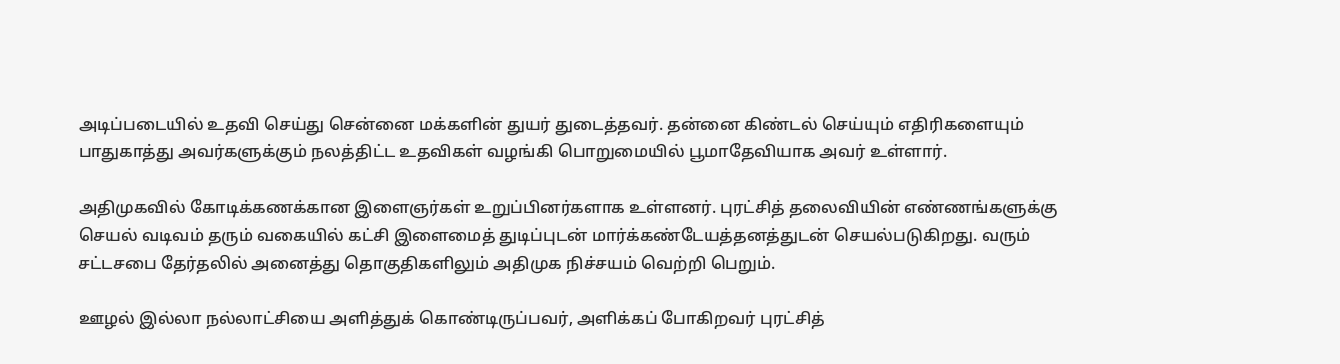அடிப்படையில் உதவி செய்து சென்னை மக்களின் துயர் துடைத்தவர். தன்னை கிண்டல் செய்யும் எதிரிகளையும் பாதுகாத்து அவர்களுக்கும் நலத்திட்ட உதவிகள் வழங்கி பொறுமையில் பூமாதேவியாக அவர் உள்ளார்.

அதிமுகவில் கோடிக்கணக்கான இளைஞர்கள் உறுப்பினர்களாக உள்ளனர். புரட்சித் தலைவியின் எண்ணங்களுக்கு செயல் வடிவம் தரும் வகையில் கட்சி இளைமைத் துடிப்புடன் மார்க்கண்டேயத்தனத்துடன் செயல்படுகிறது. வரும் சட்டசபை தேர்தலில் அனைத்து தொகுதிகளிலும் அதிமுக நிச்சயம் வெற்றி பெறும்.

ஊழல் இல்லா நல்லாட்சியை அளித்துக் கொண்டிருப்பவர், அளிக்கப் போகிறவர் புரட்சித்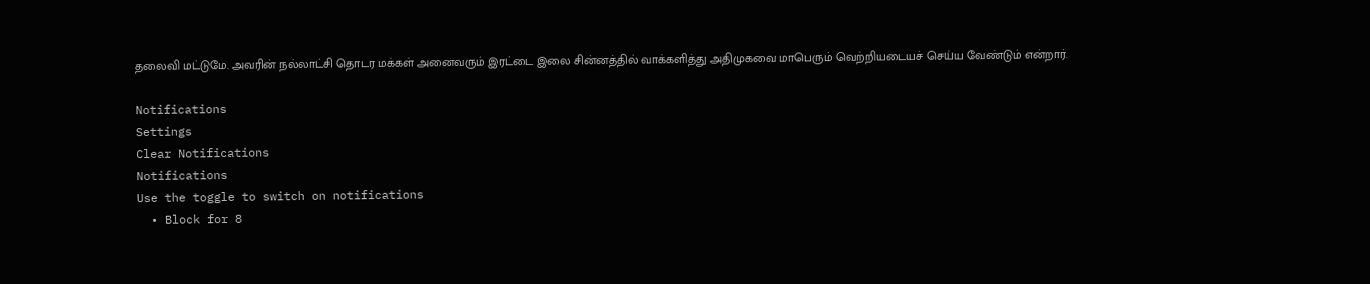தலைவி மட்டுமே. அவரின் நல்லாட்சி தொடர மக்கள் அனைவரும் இரட்டை இலை சின்னத்தில் வாக்களித்து அதிமுகவை மாபெரும் வெற்றியடையச் செய்ய வேண்டும் என்றார்.

Notifications
Settings
Clear Notifications
Notifications
Use the toggle to switch on notifications
  • Block for 8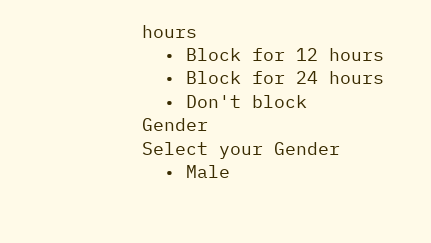hours
  • Block for 12 hours
  • Block for 24 hours
  • Don't block
Gender
Select your Gender
  • Male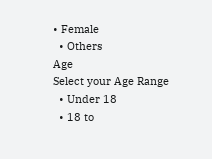• Female
  • Others
Age
Select your Age Range
  • Under 18
  • 18 to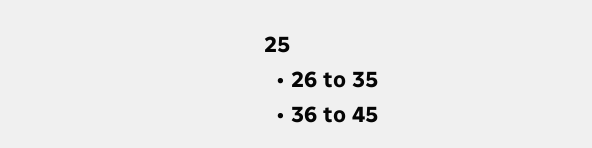25
  • 26 to 35
  • 36 to 45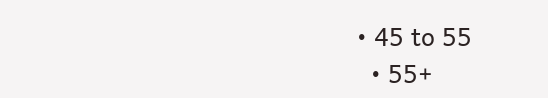• 45 to 55
  • 55+